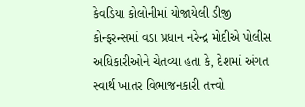કેવડિયા કોલોનીમાં યોજાયેલી ડીજી કોન્ફરન્સમાં વડા પ્રધાન નરેન્દ્ર મોદીએ પોલીસ અધિકારીઓને ચેતવ્યા હતા કે, દેશમાં અંગત સ્વાર્થ ખાતર વિભાજનકારી તત્ત્વો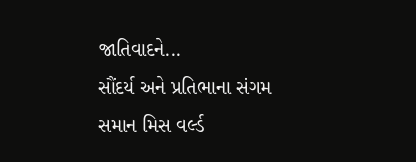જાતિવાદને...
સૌંદર્ય અને પ્રતિભાના સંગમ સમાન મિસ વર્લ્ડ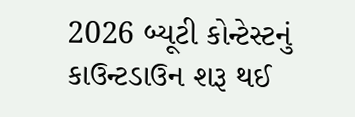2026 બ્યૂટી કોન્ટેસ્ટનું કાઉન્ટડાઉન શરૂ થઈ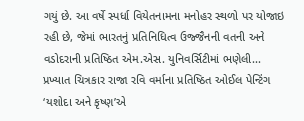ગયું છે. આ વર્ષે સ્પર્ધા વિયેતનામના મનોહર સ્થળો પર યોજાઇ રહી છે, જેમાં ભારતનું પ્રતિનિધિત્વ ઉજ્જૈનની વતની અને વડોદરાની પ્રતિષ્ઠિત એમ.એસ. યુનિવર્સિટીમાં ભણેલી...
પ્રખ્યાત ચિત્રકાર રાજા રવિ વર્માના પ્રતિષ્ઠિત ઓઈલ પેન્ટિંગ ‘યશોદા અને કૃષ્ણ’એ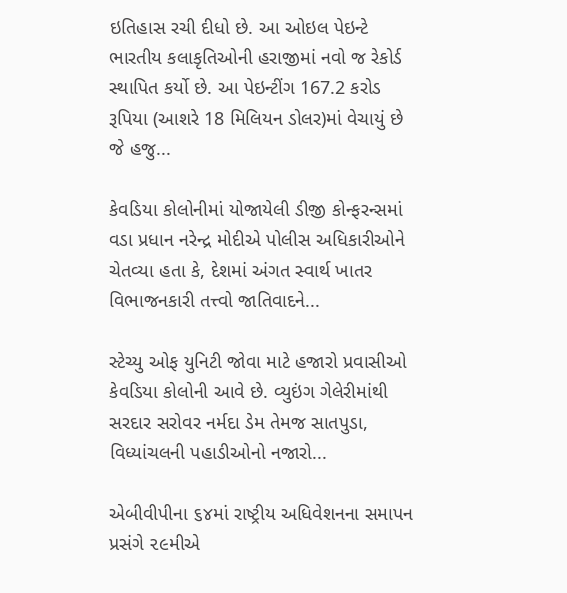ઇતિહાસ રચી દીધો છે. આ ઓઇલ પેઇન્ટે ભારતીય કલાકૃતિઓની હરાજીમાં નવો જ રેકોર્ડ સ્થાપિત કર્યો છે. આ પેઇન્ટીંગ 167.2 કરોડ રૂપિયા (આશરે 18 મિલિયન ડોલર)માં વેચાયું છે જે હજુ...

કેવડિયા કોલોનીમાં યોજાયેલી ડીજી કોન્ફરન્સમાં વડા પ્રધાન નરેન્દ્ર મોદીએ પોલીસ અધિકારીઓને ચેતવ્યા હતા કે, દેશમાં અંગત સ્વાર્થ ખાતર વિભાજનકારી તત્ત્વો જાતિવાદને...

સ્ટેચ્યુ ઓફ યુનિટી જોવા માટે હજારો પ્રવાસીઓ કેવડિયા કોલોની આવે છે. વ્યુઇંગ ગેલેરીમાંથી સરદાર સરોવર નર્મદા ડેમ તેમજ સાતપુડા, વિધ્યાંચલની પહાડીઓનો નજારો...

એબીવીપીના ૬૪માં રાષ્ટ્રીય અધિવેશનના સમાપન પ્રસંગે ૨૯મીએ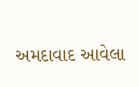અમદાવાદ આવેલા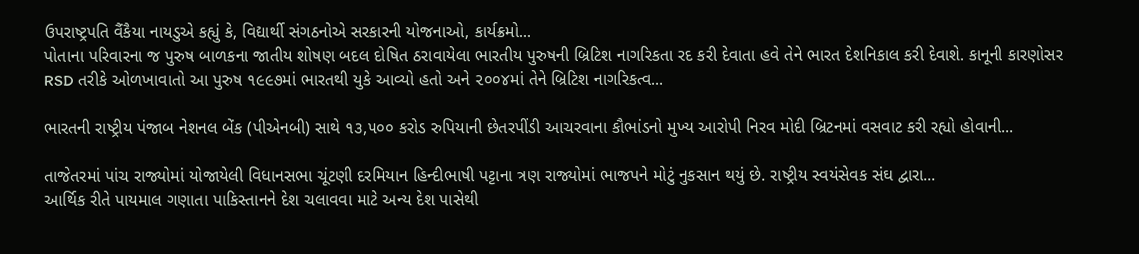ઉપરાષ્ટ્રપતિ વૈંકૈયા નાયડુએ કહ્યું કે, વિદ્યાર્થી સંગઠનોએ સરકારની યોજનાઓ, કાર્યક્રમો...
પોતાના પરિવારના જ પુરુષ બાળકના જાતીય શોષણ બદલ દોષિત ઠરાવાયેલા ભારતીય પુરુષની બ્રિટિશ નાગરિકતા રદ કરી દેવાતા હવે તેને ભારત દેશનિકાલ કરી દેવાશે. કાનૂની કારણોસર RSD તરીકે ઓળખાવાતો આ પુરુષ ૧૯૯૭માં ભારતથી યુકે આવ્યો હતો અને ૨૦૦૪માં તેને બ્રિટિશ નાગરિકત્વ...

ભારતની રાષ્ટ્રીય પંજાબ નેશનલ બેંક (પીએનબી) સાથે ૧૩,૫૦૦ કરોડ રુપિયાની છેતરપીંડી આચરવાના કૌભાંડનો મુખ્ય આરોપી નિરવ મોદી બ્રિટનમાં વસવાટ કરી રહ્યો હોવાની...

તાજેતરમાં પાંચ રાજ્યોમાં યોજાયેલી વિધાનસભા ચૂંટણી દરમિયાન હિન્દીભાષી પટ્ટાના ત્રણ રાજ્યોમાં ભાજપને મોટું નુકસાન થયું છે. રાષ્ટ્રીય સ્વયંસેવક સંઘ દ્વારા...
આર્થિક રીતે પાયમાલ ગણાતા પાકિસ્તાનને દેશ ચલાવવા માટે અન્ય દેશ પાસેથી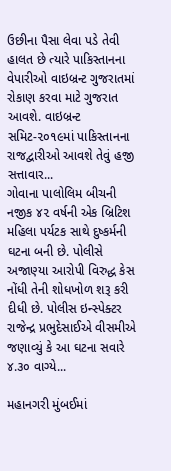ઉછીના પૈસા લેવા પડે તેવી હાલત છે ત્યારે પાકિસ્તાનના વેપારીઓ વાઇબ્રન્ટ ગુજરાતમાં રોકાણ કરવા માટે ગુજરાત આવશે. વાઇબ્રન્ટ સમિટ-૨૦૧૯માં પાકિસ્તાનના રાજદ્વારીઓ આવશે તેવું હજી સત્તાવાર...
ગોવાના પાલોલિમ બીચની નજીક ૪૨ વર્ષની એક બ્રિટિશ મહિલા પર્યટક સાથે દુષ્કર્મની ઘટના બની છે. પોલીસે અજાણ્યા આરોપી વિરુદ્ધ કેસ નોંધી તેની શોધખોળ શરૂ કરી દીધી છે. પોલીસ ઇન્સ્પેક્ટર રાજેન્દ્ર પ્રભુદેસાઈએ વીસમીએ જણાવ્યું કે આ ઘટના સવારે ૪.૩૦ વાગ્યે...

મહાનગરી મુંબઈમાં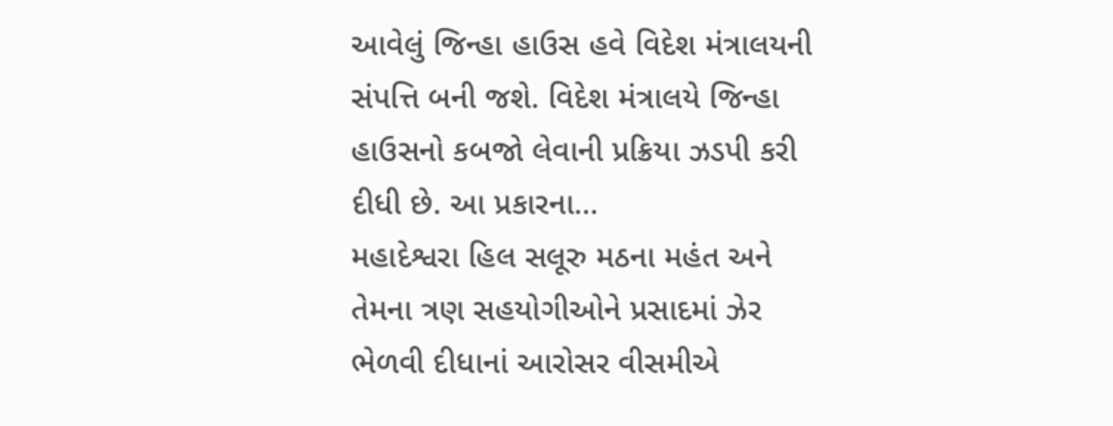આવેલું જિન્હા હાઉસ હવે વિદેશ મંત્રાલયની સંપત્તિ બની જશે. વિદેશ મંત્રાલયે જિન્હા હાઉસનો કબજો લેવાની પ્રક્રિયા ઝડપી કરી દીધી છે. આ પ્રકારના...
મહાદેશ્વરા હિલ સલૂરુ મઠના મહંત અને તેમના ત્રણ સહયોગીઓને પ્રસાદમાં ઝેર ભેળવી દીધાનાં આરોસર વીસમીએ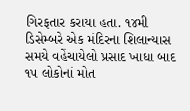ગિરફતાર કરાયા હતા. ૧૪મી ડિસેમ્બરે એક મંદિરના શિલાન્યાસ સમયે વહેંચાયેલો પ્રસાદ ખાધા બાદ ૧૫ લોકોનાં મોત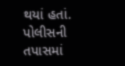થયાં હતાં. પોલીસની તપાસમાં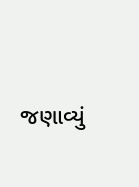જણાવ્યું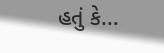હતું કે...